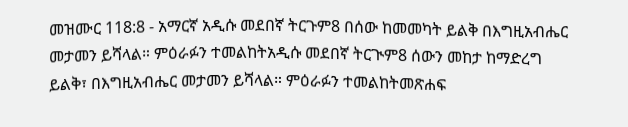መዝሙር 118:8 - አማርኛ አዲሱ መደበኛ ትርጉም8 በሰው ከመመካት ይልቅ በእግዚአብሔር መታመን ይሻላል። ምዕራፉን ተመልከትአዲሱ መደበኛ ትርጒም8 ሰውን መከታ ከማድረግ ይልቅ፣ በእግዚአብሔር መታመን ይሻላል። ምዕራፉን ተመልከትመጽሐፍ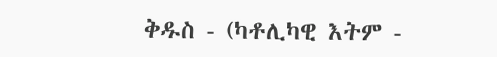ቅዱስ - (ካቶሊካዊ እትም -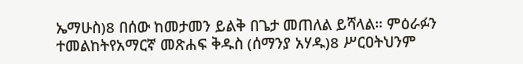ኤማሁስ)8 በሰው ከመታመን ይልቅ በጌታ መጠለል ይሻላል። ምዕራፉን ተመልከትየአማርኛ መጽሐፍ ቅዱስ (ሰማንያ አሃዱ)8 ሥርዐትህንም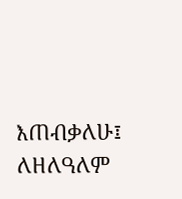እጠብቃለሁ፤ ለዘለዓለም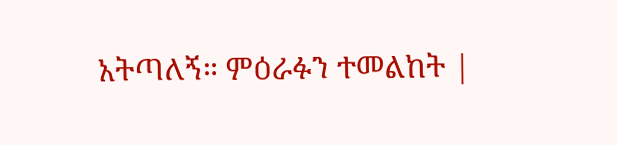አትጣለኝ። ምዕራፉን ተመልከት |